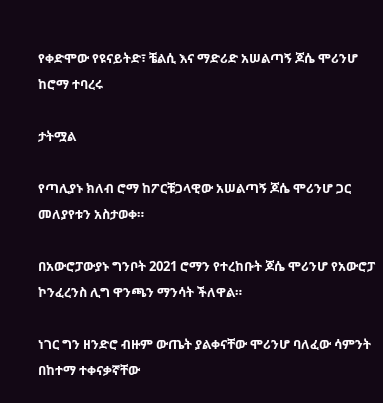የቀድሞው የዩናይትድ፣ ቼልሲ እና ማድሪድ አሠልጣኝ ጆሴ ሞሪንሆ ከሮማ ተባረሩ

ታትሟል

የጣሊያኑ ክለብ ሮማ ከፖርቹጋላዊው አሠልጣኝ ጆሴ ሞሪንሆ ጋር መለያየቱን አስታወቀ።

በአውሮፓውያኑ ግንቦት 2021 ሮማን የተረከቡት ጆሴ ሞሪንሆ የአውሮፓ ኮንፈረንስ ሊግ ዋንጫን ማንሳት ችለዋል።

ነገር ግን ዘንድሮ ብዙም ውጤት ያልቀናቸው ሞሪንሆ ባለፈው ሳምንት በከተማ ተቀናቃኛቸው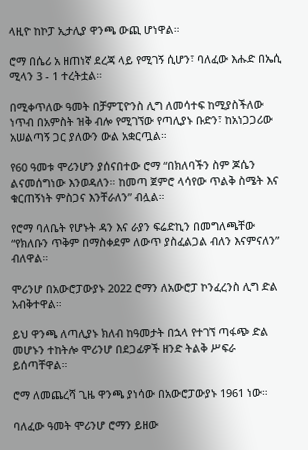ላዚዮ ከኮፓ ኢታሊያ ዋንጫ ውጪ ሆነዋል።

ሮማ በሴሪ አ ዘጠነኛ ደረጃ ላይ የሚገኝ ሲሆን፣ ባለፈው እሑድ በኤሲ ሚላን 3 - 1 ተረትቷል።

በሚቀጥለው ዓመት በቻምፒዮንስ ሊግ ለመሳተፍ ከሚያስችለው ነጥብ በአምስት ዝቅ ብሎ የሚገኘው የጣሊያኑ ቡድን፣ ከአነጋጋሪው አሠልጣኝ ጋር ያለውን ውል አቋርጧል።

የ60 ዓመቱ ሞሪንሆን ያሰናበተው ሮማ “በክለባችን ስም ጆሴን ልናመሰግነው እንወዳለን። ከመጣ ጀምሮ ላሳየው ጥልቅ ስሜት እና ቁርጠኝነት ምስጋና እንቸራለን” ብሏል።

የሮማ ባለቤት የሆኑት ዳን እና ራያን ፍሬድኪን በመግለጫቸው “የክለቡን ጥቅም በማስቀደም ለውጥ ያስፈልጋል ብለን እናምናለን” ብለዋል።

ሞሪንሆ በአውሮፓውያኑ 2022 ሮማን ለአውሮፓ ኮንፈረንስ ሊግ ድል አብቅተዋል።

ይህ ዋንጫ ለጣሊያኑ ክለብ ከዓመታት በኋላ የተገኘ ጣፋጭ ድል መሆኑን ተከትሎ ሞሪንሆ በደጋፊዎች ዘንድ ትልቅ ሥፍራ ይሰጣቸዋል።

ሮማ ለመጨረሻ ጊዜ ዋንጫ ያነሳው በአውሮፓውያኑ 1961 ነው።

ባለፈው ዓመት ሞሪንሆ ሮማን ይዘው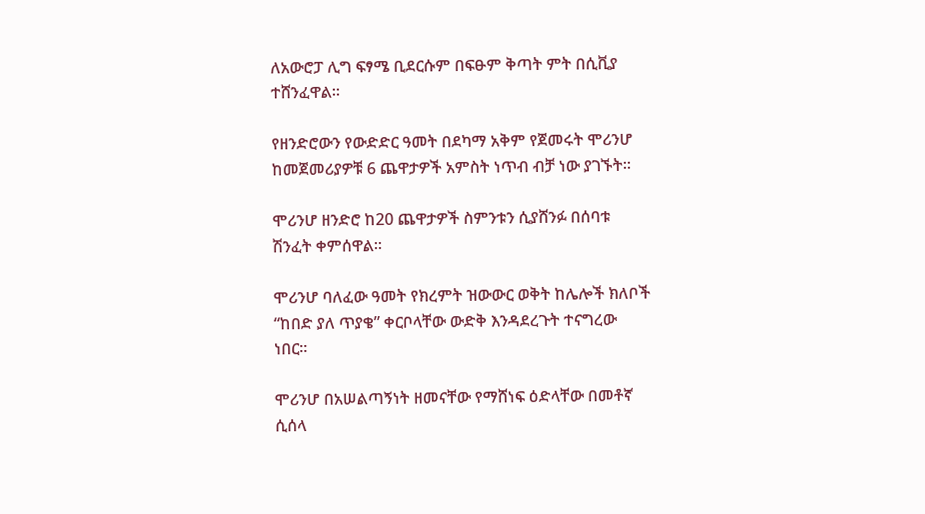ለአውሮፓ ሊግ ፍፃሜ ቢደርሱም በፍፁም ቅጣት ምት በሲቪያ ተሸንፈዋል።

የዘንድሮውን የውድድር ዓመት በደካማ አቅም የጀመሩት ሞሪንሆ ከመጀመሪያዎቹ 6 ጨዋታዎች አምስት ነጥብ ብቻ ነው ያገኙት።

ሞሪንሆ ዘንድሮ ከ20 ጨዋታዎች ስምንቱን ሲያሸንፉ በሰባቱ ሽንፈት ቀምሰዋል።

ሞሪንሆ ባለፈው ዓመት የክረምት ዝውውር ወቅት ከሌሎች ክለቦች “ከበድ ያለ ጥያቄ” ቀርቦላቸው ውድቅ እንዳደረጉት ተናግረው ነበር።

ሞሪንሆ በአሠልጣኝነት ዘመናቸው የማሸነፍ ዕድላቸው በመቶኛ ሲሰላ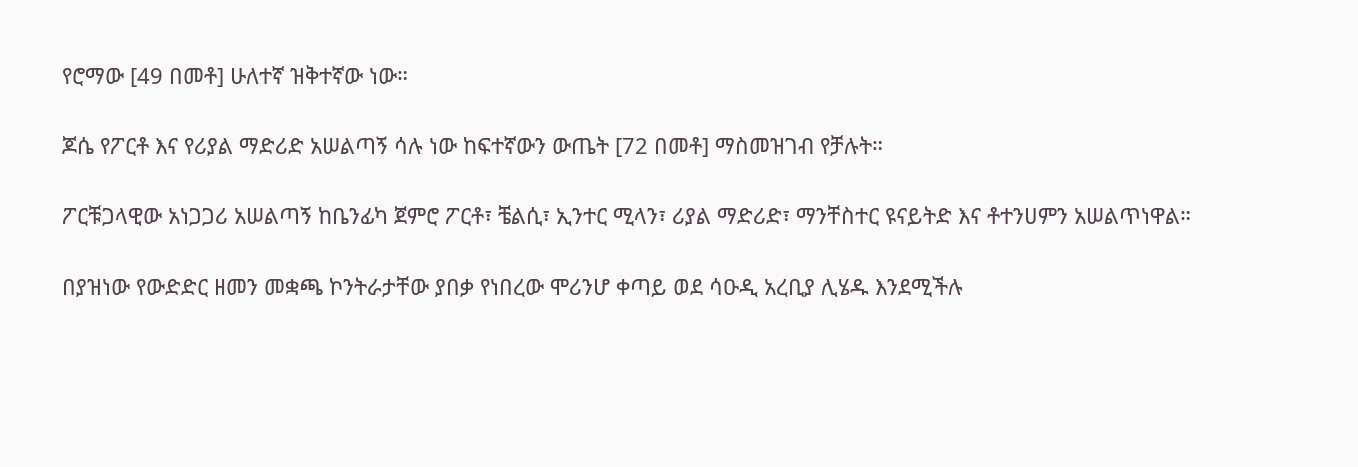የሮማው [49 በመቶ] ሁለተኛ ዝቅተኛው ነው።

ጆሴ የፖርቶ እና የሪያል ማድሪድ አሠልጣኝ ሳሉ ነው ከፍተኛውን ውጤት [72 በመቶ] ማስመዝገብ የቻሉት።

ፖርቹጋላዊው አነጋጋሪ አሠልጣኝ ከቤንፊካ ጀምሮ ፖርቶ፣ ቼልሲ፣ ኢንተር ሚላን፣ ሪያል ማድሪድ፣ ማንቸስተር ዩናይትድ እና ቶተንሀምን አሠልጥነዋል።

በያዝነው የውድድር ዘመን መቋጫ ኮንትራታቸው ያበቃ የነበረው ሞሪንሆ ቀጣይ ወደ ሳዑዲ አረቢያ ሊሄዱ እንደሚችሉ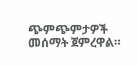ጭምጭምታዎች መሰማት ጀምረዋል።